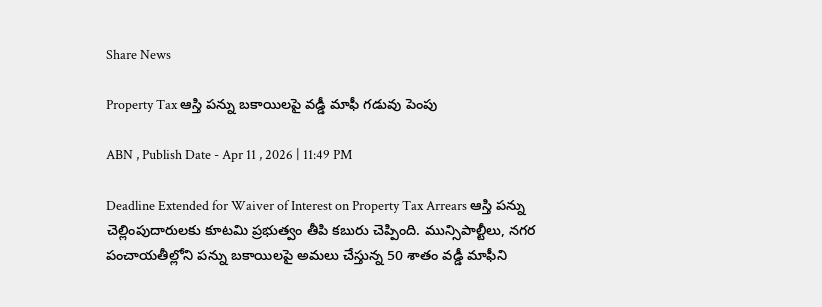Share News

Property Tax ఆస్తి పన్ను బకాయిలపై వడ్డీ మాఫీ గడువు పెంపు

ABN , Publish Date - Apr 11 , 2026 | 11:49 PM

Deadline Extended for Waiver of Interest on Property Tax Arrears ఆస్తి పన్ను చెల్లింపుదారులకు కూటమి ప్రభుత్వం తీపి కబురు చెప్పింది. మున్సిపాల్టీలు, నగర పంచాయతీల్లోని పన్ను బకాయిలపై అమలు చేస్తున్న 50 శాతం వడ్డీ మాఫీని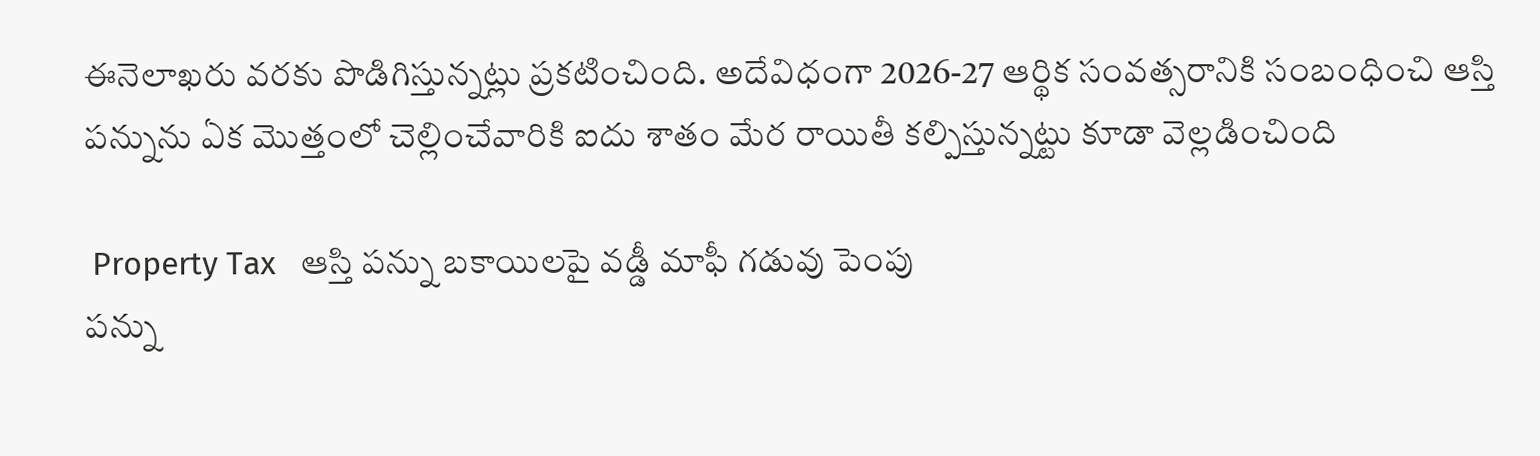ఈనెలాఖరు వరకు పొడిగిస్తున్నట్లు ప్రకటించింది. అదేవిధంగా 2026-27 ఆర్థిక సంవత్సరానికి సంబంధించి ఆస్తి పన్నును ఏక మొత్తంలో చెల్లించేవారికి ఐదు శాతం మేర రాయితీ కల్పిస్తున్నట్టు కూడా వెల్లడించింది

 Property Tax   ఆస్తి పన్ను బకాయిలపై వడ్డీ మాఫీ గడువు పెంపు
పన్ను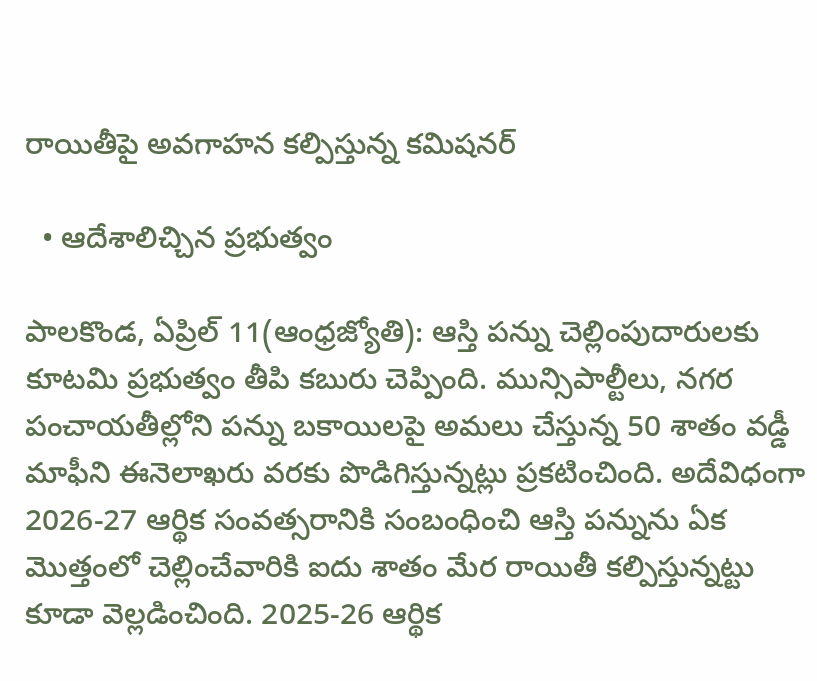రాయితీపై అవగాహన కల్పిస్తున్న కమిషనర్‌

  • ఆదేశాలిచ్చిన ప్రభుత్వం

పాలకొండ, ఏప్రిల్‌ 11(ఆంధ్రజ్యోతి): ఆస్తి పన్ను చెల్లింపుదారులకు కూటమి ప్రభుత్వం తీపి కబురు చెప్పింది. మున్సిపాల్టీలు, నగర పంచాయతీల్లోని పన్ను బకాయిలపై అమలు చేస్తున్న 50 శాతం వడ్డీ మాఫీని ఈనెలాఖరు వరకు పొడిగిస్తున్నట్లు ప్రకటించింది. అదేవిధంగా 2026-27 ఆర్థిక సంవత్సరానికి సంబంధించి ఆస్తి పన్నును ఏక మొత్తంలో చెల్లించేవారికి ఐదు శాతం మేర రాయితీ కల్పిస్తున్నట్టు కూడా వెల్లడించింది. 2025-26 ఆర్థిక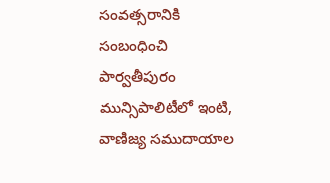సంవత్సరానికి సంబంధించి పార్వతీపురం మున్సిపాలిటీలో ఇంటి, వాణిజ్య సముదాయాల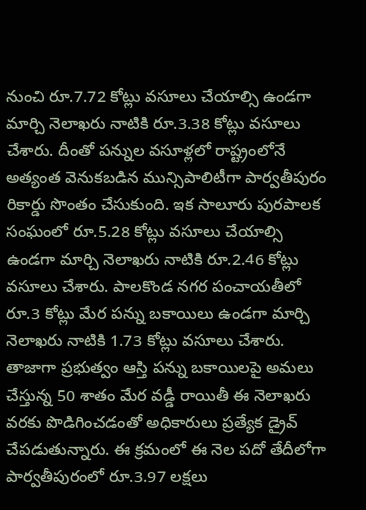నుంచి రూ.7.72 కోట్లు వసూలు చేయాల్సి ఉండగా మార్చి నెలాఖరు నాటికి రూ.3.38 కోట్లు వసూలు చేశారు. దీంతో పన్నుల వసూళ్లలో రాష్ట్రంలోనే అత్యంత వెనుకబడిన మున్సిపాలిటీగా పార్వతీపురం రికార్డు సొంతం చేసుకుంది. ఇక సాలూరు పురపాలక సంఘంలో రూ.5.28 కోట్లు వసూలు చేయాల్సి ఉండగా మార్చి నెలాఖరు నాటికి రూ.2.46 కోట్లు వసూలు చేశారు. పాలకొండ నగర పంచాయతీలో రూ.3 కోట్లు మేర పన్ను బకాయిలు ఉండగా మార్చి నెలాఖరు నాటికి 1.73 కోట్లు వసూలు చేశారు. తాజాగా ప్రభుత్వం ఆస్తి పన్ను బకాయిలపై అమలు చేస్తున్న 50 శాతం మేర వడ్డీ రాయితీ ఈ నెలాఖరు వరకు పొడిగించడంతో అధికారులు ప్రత్యేక డ్రైవ్‌ చేపడుతున్నారు. ఈ క్రమంలో ఈ నెల పదో తేదీలోగా పార్వతీపురంలో రూ.3.97 లక్షలు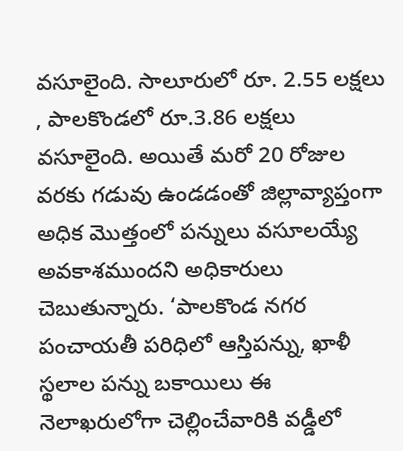వసూలైంది. సాలూరులో రూ. 2.55 లక్షలు , పాలకొండలో రూ.3.86 లక్షలు వసూలైంది. అయితే మరో 20 రోజుల వరకు గడువు ఉండడంతో జిల్లావ్యాప్తంగా అధిక మొత్తంలో పన్నులు వసూలయ్యే అవకాశముందని అధికారులు చెబుతున్నారు. ‘పాలకొండ నగర పంచాయతీ పరిధిలో ఆస్తిపన్ను, ఖాళీ స్థలాల పన్ను బకాయిలు ఈ నెలాఖరులోగా చెల్లించేవారికి వడ్డీలో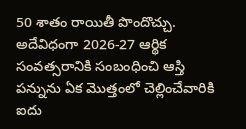50 శాతం రాయితీ పొందొచ్చు. అదేవిధంగా 2026-27 ఆర్థిక సంవత్సరానికి సంబంధించి ఆస్తి పన్నును ఏక మొత్తంలో చెల్లించేవారికి ఐదు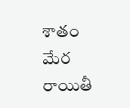శాతం మేర రాయితీ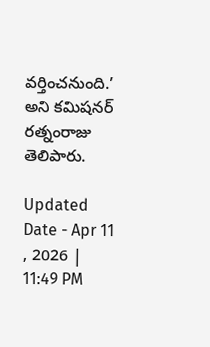వర్తించనుంది.’ అని కమిషనర్‌ రత్నంరాజు తెలిపారు.

Updated Date - Apr 11 , 2026 | 11:49 PM